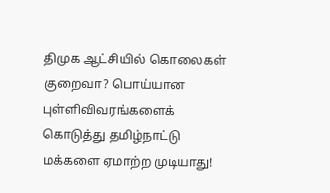திமுக ஆட்சியில் கொலைகள் குறைவா? பொய்யான புள்ளிவிவரங்களைக் கொடுத்து தமிழ்நாட்டு மக்களை ஏமாற்ற முடியாது!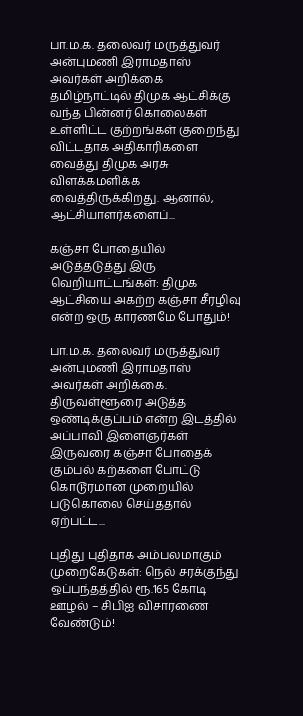பா.ம.க. தலைவர் மருத்துவர் அன்புமணி இராமதாஸ் அவர்கள் அறிக்கை தமிழ்நாட்டில் திமுக ஆட்சிக்கு வந்த பின்னர் கொலைகள் உள்ளிட்ட குற்றங்கள் குறைந்து விட்டதாக அதிகாரிகளை வைத்து திமுக அரசு விளக்கமளிக்க வைத்திருக்கிறது. ஆனால், ஆட்சியாளர்களைப்...

கஞ்சா போதையில் அடுத்தடுத்து இரு வெறியாட்டங்கள்: திமுக ஆட்சியை அகற்ற கஞ்சா சீரழிவு என்ற ஒரு காரணமே போதும்!

பா.ம.க. தலைவர் மருத்துவர் அன்புமணி இராமதாஸ் அவர்கள் அறிக்கை. திருவள்ளூரை அடுத்த ஒண்டிக்குப்பம் என்ற இடத்தில் அப்பாவி இளைஞர்கள் இருவரை கஞ்சா போதைக் கும்பல் கற்களை போட்டு கொடூரமான முறையில் படுகொலை செய்ததால் ஏற்பட்ட...

புதிது புதிதாக அம்பலமாகும் முறைகேடுகள்: நெல் சரக்குந்து ஒப்பந்தத்தில் ரூ.165 கோடி ஊழல் – சிபிஐ விசாரணை வேண்டும்!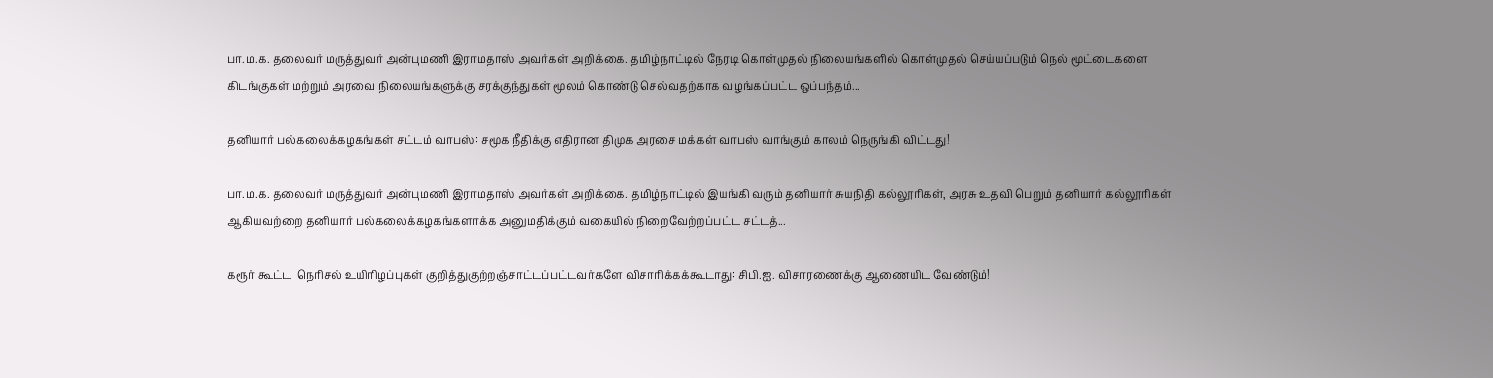பா.ம.க. தலைவர் மருத்துவர் அன்புமணி இராமதாஸ் அவர்கள் அறிக்கை. தமிழ்நாட்டில் நேரடி கொள்முதல் நிலையங்களில் கொள்முதல் செய்யப்படும் நெல் மூட்டைகளை கிடங்குகள் மற்றும் அரவை நிலையங்களுக்கு சரக்குந்துகள் மூலம் கொண்டு செல்வதற்காக வழங்கப்பட்ட ஒப்பந்தம்...

தனியார் பல்கலைக்கழகங்கள் சட்டம் வாபஸ்: சமூக நீதிக்கு எதிரான திமுக அரசை மக்கள் வாபஸ் வாங்கும் காலம் நெருங்கி விட்டது!

பா.ம.க. தலைவர் மருத்துவர் அன்புமணி இராமதாஸ் அவர்கள் அறிக்கை. தமிழ்நாட்டில் இயங்கி வரும் தனியார் சுயநிதி கல்லூரிகள், அரசு உதவி பெறும் தனியார் கல்லூரிகள் ஆகியவற்றை தனியார் பல்கலைக்கழகங்களாக்க அனுமதிக்கும் வகையில் நிறைவேற்றப்பட்ட சட்டத்...

கரூர் கூட்ட  நெரிசல் உயிரிழப்புகள் குறித்துகுற்றஞ்சாட்டப்பட்டவர்களே விசாரிக்கக்கூடாது: சிபி.ஐ. விசாரணைக்கு ஆணையிட வேண்டும்!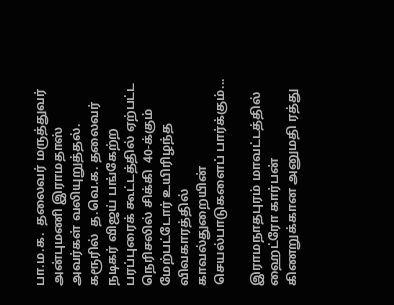பா.ம.க.  தலைவர் மருத்துவர் அன்புமணி இராமதாஸ் அவர்கள் வலியுறுத்தல். கரூரில்  த.வெ.க. தலைவர் நடிகர் விஜய் பங்கேற்ற  பரப்புரைக் கூட்டத்தில் ஏற்பட்ட நெரிசலில் சிக்கி  40-க்கும் மேற்பட்டோர் உயிரிழந்த விவகாரத்தில் காவல்துறையின் செயல்பாடுகளைப் பார்க்கும்...

இராமநாதபுரம் மாவட்டத்தில் ஹைட்ரோ கார்பன் கிணறுக்கான அனுமதி ரத்து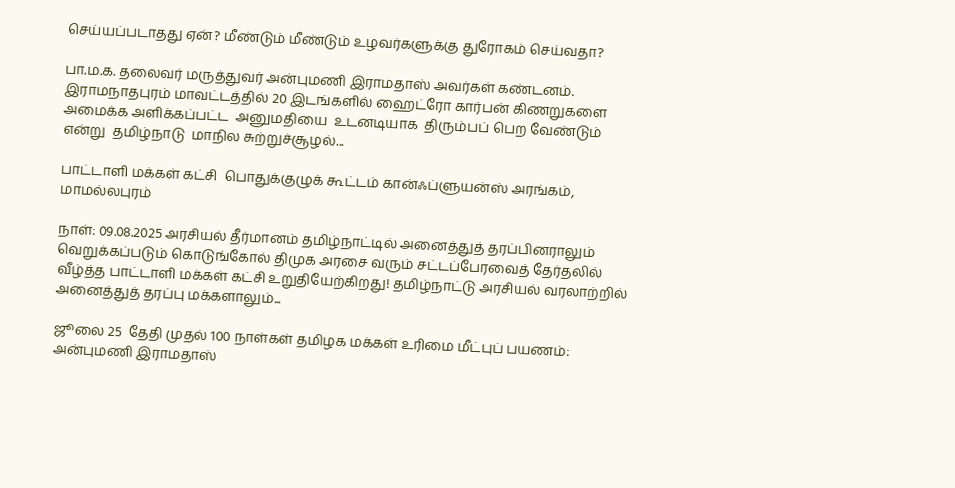செய்யப்படாதது ஏன்? மீண்டும் மீண்டும் உழவர்களுக்கு துரோகம் செய்வதா?

பா.ம.க. தலைவர் மருத்துவர் அன்புமணி இராமதாஸ் அவர்கள் கண்டனம். இராமநாதபுரம் மாவட்டத்தில் 20 இடங்களில் ஹைட்ரோ கார்பன் கிணறுகளை அமைக்க அளிக்கப்பட்ட  அனுமதியை  உடனடியாக  திரும்பப் பெற வேண்டும் என்று  தமிழ்நாடு  மாநில சுற்றுச்சூழல்...

பாட்டாளி மக்கள் கட்சி  பொதுக்குழுக் கூட்டம் கான்ஃப்ளுயன்ஸ் அரங்கம், மாமல்லபுரம்

நாள்: 09.08.2025 அரசியல் தீர்மானம் தமிழ்நாட்டில் அனைத்துத் தரப்பினராலும் வெறுக்கப்படும் கொடுங்கோல் திமுக அரசை வரும் சட்டப்பேரவைத் தேர்தலில் வீழ்த்த பாட்டாளி மக்கள் கட்சி உறுதியேற்கிறது! தமிழ்நாட்டு அரசியல் வரலாற்றில் அனைத்துத் தரப்பு மக்களாலும்...

ஜூலை 25  தேதி முதல் 100 நாள்கள் தமிழக மக்கள் உரிமை மீட்புப் பயணம்: அன்புமணி இராமதாஸ்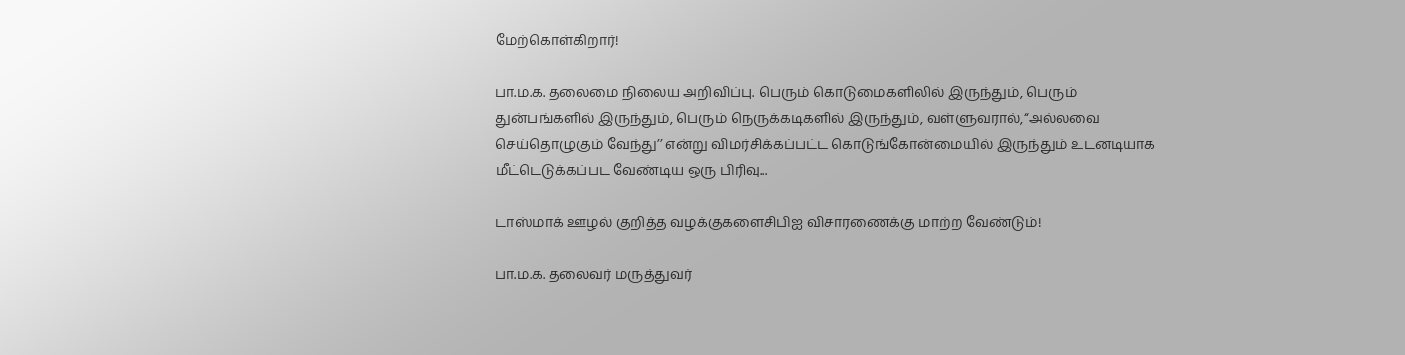மேற்கொள்கிறார்!

பா.ம.க. தலைமை நிலைய அறிவிப்பு. பெரும் கொடுமைகளிலில் இருந்தும், பெரும் துன்பங்களில் இருந்தும், பெரும் நெருக்கடிகளில் இருந்தும், வள்ளுவரால்,‘‘அல்லவை செய்தொழுகும் வேந்து’’ என்று விமர்சிக்கப்பட்ட கொடுங்கோன்மையில் இருந்தும் உடனடியாக மீட்டெடுக்கப்பட வேண்டிய ஒரு பிரிவு...

டாஸ்மாக் ஊழல் குறித்த வழக்குகளைசிபிஐ விசாரணைக்கு மாற்ற வேண்டும்!

பா.ம.க. தலைவர் மருத்துவர்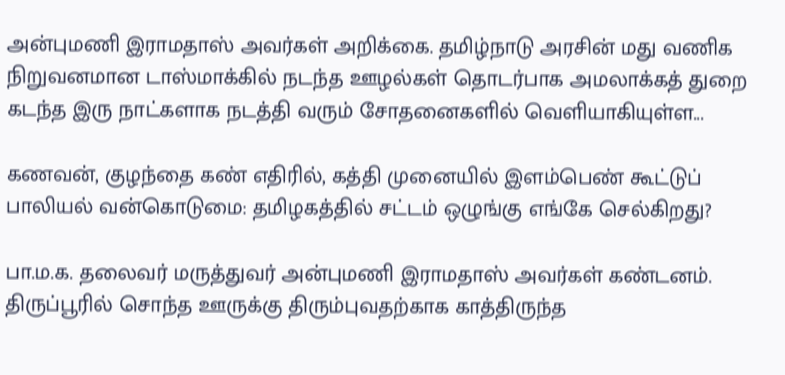அன்புமணி இராமதாஸ் அவர்கள் அறிக்கை. தமிழ்நாடு அரசின் மது வணிக நிறுவனமான டாஸ்மாக்கில் நடந்த ஊழல்கள் தொடர்பாக அமலாக்கத் துறை கடந்த இரு நாட்களாக நடத்தி வரும் சோதனைகளில் வெளியாகியுள்ள...

கணவன், குழந்தை கண் எதிரில், கத்தி முனையில் இளம்பெண் கூட்டுப் பாலியல் வன்கொடுமை: தமிழகத்தில் சட்டம் ஒழுங்கு எங்கே செல்கிறது?

பா.ம.க. தலைவர் மருத்துவர் அன்புமணி இராமதாஸ் அவர்கள் கண்டனம். திருப்பூரில் சொந்த ஊருக்கு திரும்புவதற்காக காத்திருந்த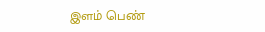இளம் பெண்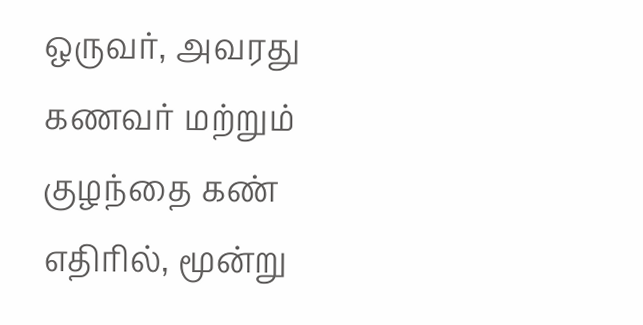ஒருவர், அவரது கணவர் மற்றும் குழந்தை கண் எதிரில், மூன்று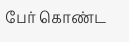பேர் கொண்ட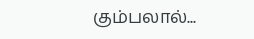கும்பலால்...